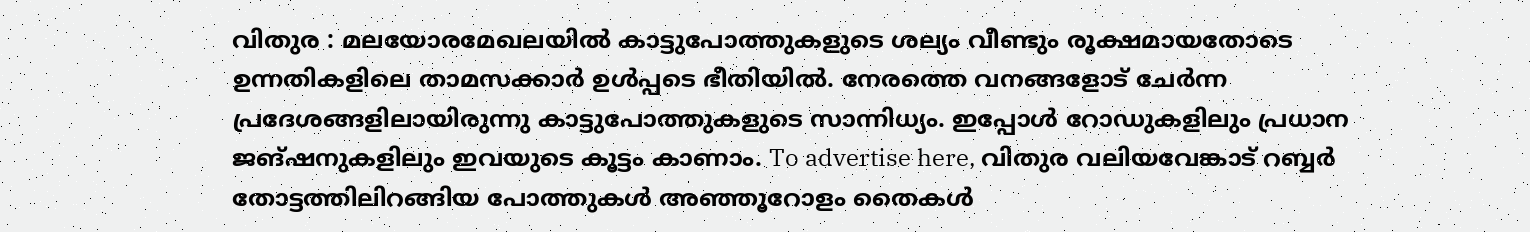വിതുര : മലയോരമേഖലയിൽ കാട്ടുപോത്തുകളുടെ ശല്യം വീണ്ടും രൂക്ഷമായതോടെ ഉന്നതികളിലെ താമസക്കാർ ഉൾപ്പടെ ഭീതിയിൽ. നേരത്തെ വനങ്ങളോട് ചേർന്ന പ്രദേശങ്ങളിലായിരുന്നു കാട്ടുപോത്തുകളുടെ സാന്നിധ്യം. ഇപ്പോൾ റോഡുകളിലും പ്രധാന ജങ്ഷനുകളിലും ഇവയുടെ കൂട്ടം കാണാം. To advertise here, വിതുര വലിയവേങ്കാട് റബ്ബർ തോട്ടത്തിലിറങ്ങിയ പോത്തുകൾ അഞ്ഞൂറോളം തൈകൾ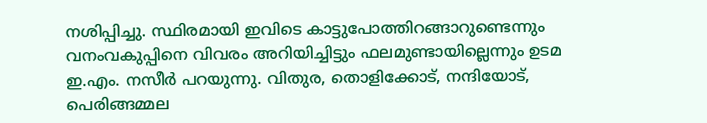നശിപ്പിച്ചു. സ്ഥിരമായി ഇവിടെ കാട്ടുപോത്തിറങ്ങാറുണ്ടെന്നും വനംവകുപ്പിനെ വിവരം അറിയിച്ചിട്ടും ഫലമുണ്ടായില്ലെന്നും ഉടമ ഇ.എം. നസീർ പറയുന്നു. വിതുര, തൊളിക്കോട്, നന്ദിയോട്, പെരിങ്ങമ്മല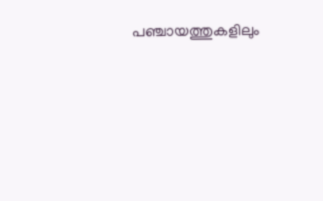പഞ്ചായത്തുകളിലും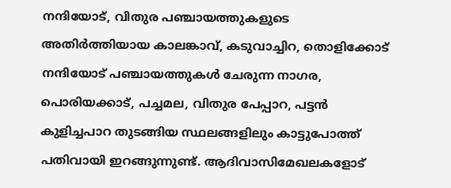നന്ദിയോട്, വിതുര പഞ്ചായത്തുകളുടെ അതിർത്തിയായ കാലങ്കാവ്, കടുവാച്ചിറ, തൊളിക്കോട് നന്ദിയോട് പഞ്ചായത്തുകൾ ചേരുന്ന നാഗര, പൊരിയക്കാട്, പച്ചമല, വിതുര പേപ്പാറ, പട്ടൻ കുളിച്ചപാറ തുടങ്ങിയ സ്ഥലങ്ങളിലും കാട്ടുപോത്ത് പതിവായി ഇറങ്ങുന്നുണ്ട്. ആദിവാസിമേഖലകളോട്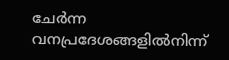ചേർന്ന വനപ്രദേശങ്ങളിൽനിന്ന്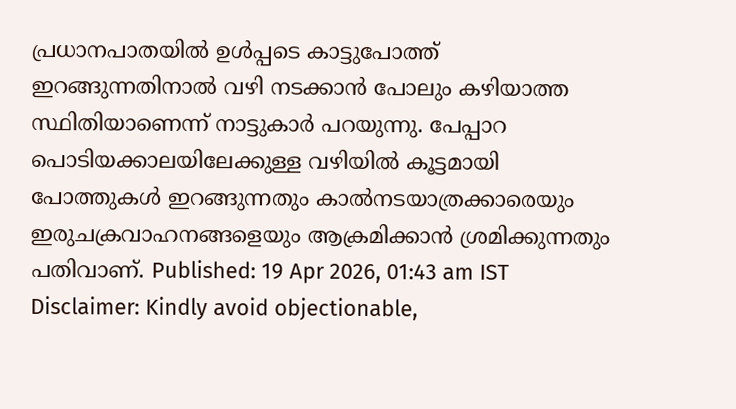പ്രധാനപാതയിൽ ഉൾപ്പടെ കാട്ടുപോത്ത് ഇറങ്ങുന്നതിനാൽ വഴി നടക്കാൻ പോലും കഴിയാത്ത സ്ഥിതിയാണെന്ന് നാട്ടുകാർ പറയുന്നു. പേപ്പാറ പൊടിയക്കാലയിലേക്കുള്ള വഴിയിൽ കൂട്ടമായി പോത്തുകൾ ഇറങ്ങുന്നതും കാൽനടയാത്രക്കാരെയും ഇരുചക്രവാഹനങ്ങളെയും ആക്രമിക്കാൻ ശ്രമിക്കുന്നതും പതിവാണ്. Published: 19 Apr 2026, 01:43 am IST Disclaimer: Kindly avoid objectionable,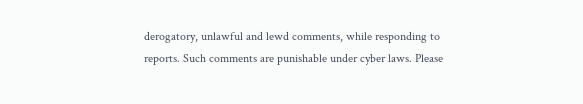derogatory, unlawful and lewd comments, while responding to reports. Such comments are punishable under cyber laws. Please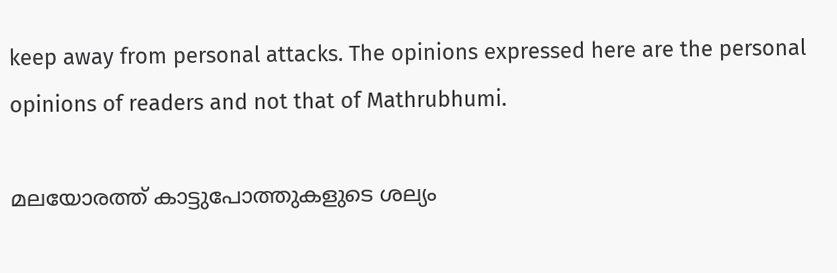keep away from personal attacks. The opinions expressed here are the personal opinions of readers and not that of Mathrubhumi.

മലയോരത്ത് കാട്ടുപോത്തുകളുടെ ശല്യം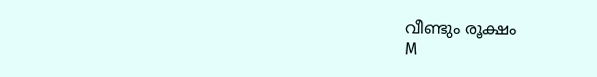വീണ്ടും രൂക്ഷം
M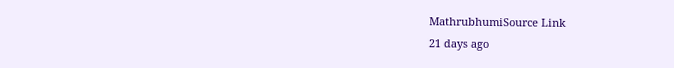MathrubhumiSource Link
21 days ago